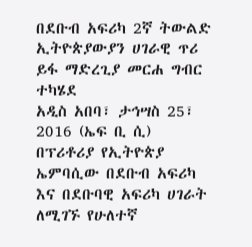በደቡብ አፍሪካ 2ኛ ትውልድ ኢትዮጵያውያን ሀገራዊ ጥሪ ይፋ ማድረጊያ መርሐ ግብር ተካሄደ
አዲስ አበባ፣ ታኅሣስ 25፣ 2016 (ኤፍ ቢ ሲ) በፕሪቶሪያ የኢትዮጵያ ኤምባሲው በደቡብ አፍሪካ እና በደቡባዊ አፍሪካ ሀገራት ለሚገኙ የሁለተኛ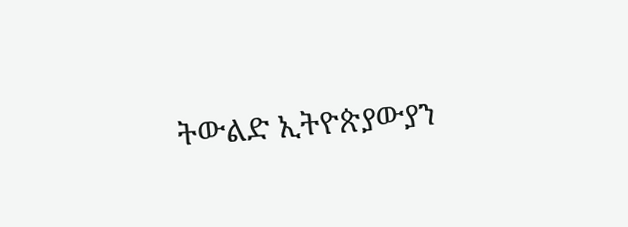ትውልድ ኢትዮጵያውያን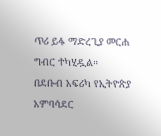ጥሪ ይፋ ማድረጊያ መርሐ ግብር ተካሂዷል።
በደቡብ አፍሪካ የኢትዮጵያ አምባሳደር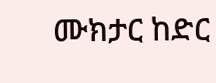ሙክታር ከድር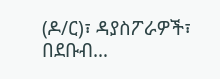(ዶ/ር)፣ ዳያስፖራዎች፣ በደቡብ…